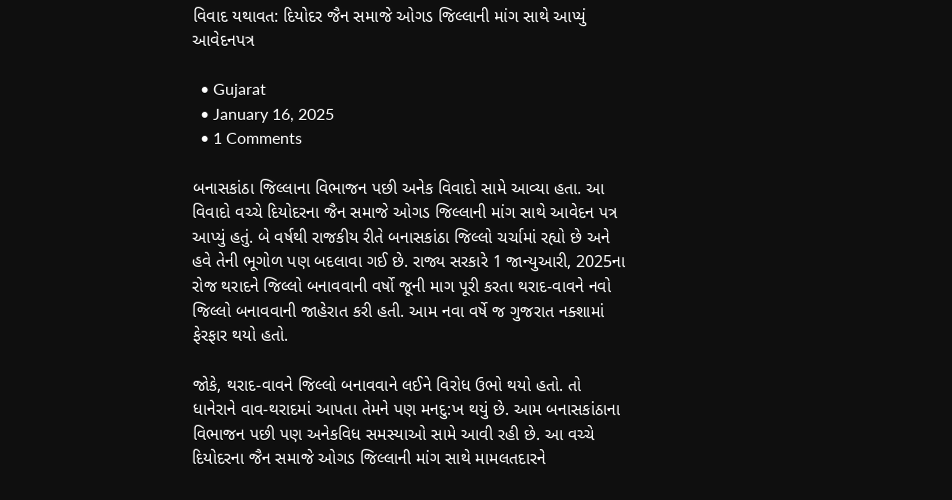વિવાદ યથાવત: દિયોદર જૈન સમાજે ઓગડ જિલ્લાની માંગ સાથે આપ્યું આવેદનપત્ર

  • Gujarat
  • January 16, 2025
  • 1 Comments

બનાસકાંઠા જિલ્લાના વિભાજન પછી અનેક વિવાદો સામે આવ્યા હતા. આ વિવાદો વચ્ચે દિયોદરના જૈન સમાજે ઓગડ જિલ્લાની માંગ સાથે આવેદન પત્ર આપ્યું હતું. બે વર્ષથી રાજકીય રીતે બનાસકાંઠા જિલ્લો ચર્ચામાં રહ્યો છે અને હવે તેની ભૂગોળ પણ બદલાવા ગઈ છે. રાજ્ય સરકારે 1 જાન્યુઆરી, 2025ના રોજ થરાદને જિલ્લો બનાવવાની વર્ષો જૂની માગ પૂરી કરતા થરાદ-વાવને નવો જિલ્લો બનાવવાની જાહેરાત કરી હતી. આમ નવા વર્ષે જ ગુજરાત નક્શામાં ફેરફાર થયો હતો.

જોકે, થરાદ-વાવને જિલ્લો બનાવવાને લઈને વિરોધ ઉભો થયો હતો. તો ધાનેરાને વાવ-થરાદમાં આપતા તેમને પણ મનદુ:ખ થયું છે. આમ બનાસકાંઠાના વિભાજન પછી પણ અનેકવિધ સમસ્યાઓ સામે આવી રહી છે. આ વચ્ચે દિયોદરના જૈન સમાજે ઓગડ જિલ્લાની માંગ સાથે મામલતદારને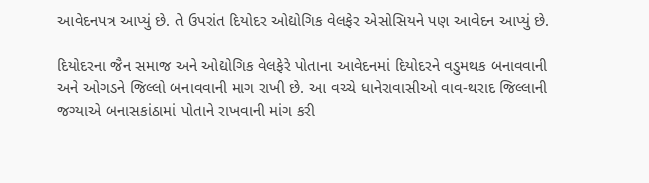આવેદનપત્ર આપ્યું છે. તે ઉપરાંત દિયોદર ઓદ્યોગિક વેલફેર એસોસિયને પણ આવેદન આપ્યું છે.

દિયોદરના જૈન સમાજ અને ઓદ્યોગિક વેલફેરે પોતાના આવેદનમાં દિયોદરને વડુમથક બનાવવાની અને ઓગડને જિલ્લો બનાવવાની માગ રાખી છે. આ વચ્ચે ધાનેરાવાસીઓ વાવ-થરાદ જિલ્લાની જગ્યાએ બનાસકાંઠામાં પોતાને રાખવાની માંગ કરી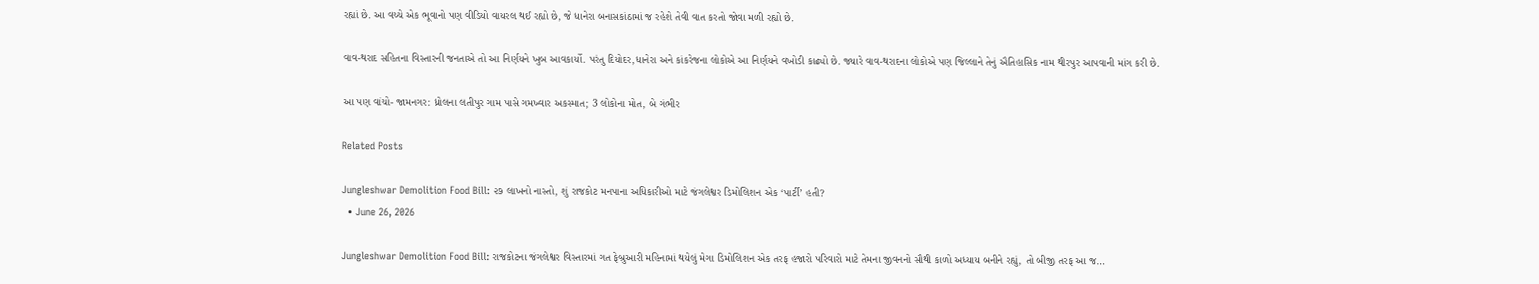રહ્યાં છે. આ વચ્ચે એક ભૂવાનો પણ વીડિયો વાયરલ થઈ રહ્યો છે, જે ધાનેરા બનાસકાંઠામાં જ રહેશે તેવી વાત કરતો જોવા મળી રહ્યો છે.

વાવ-થરાદ સહિતના વિસ્તારની જનતાએ તો આ નિર્ણયને ખુબ આવકાર્યો. પરંતુ દિયોદર,ધાનેરા અને કાંકરેજના લોકોએ આ નિર્ણયને વખોડી કાઢ્યો છે. જ્યારે વાવ-થરાદના લોકોએ પણ જિલ્લાને તેનું ઐતિહાસિક નામ થીરપુર આપવાની માંગ કરી છે.

આ પણ વાંચો- જામનગર: ધ્રોલના લતીપુર ગામ પાસે ગમખ્વાર અકસ્માત; 3 લોકોના મોત, બે ગંભીર

Related Posts

Jungleshwar Demolition Food Bill: ૨૭ લાખનો નાસ્તો, શું રાજકોટ મનપાના અધિકારીઓ માટે જંગલેશ્વર ડિમોલિશન એક ‘પાર્ટી’ હતી?
  • June 26, 2026

Jungleshwar Demolition Food Bill: રાજકોટના જંગલેશ્વર વિસ્તારમાં ગત ફેબ્રુઆરી મહિનામાં થયેલું મેગા ડિમોલિશન એક તરફ હજારો પરિવારો માટે તેમના જીવનનો સૌથી કાળો અધ્યાય બનીને રહ્યું, તો બીજી તરફ આ જ…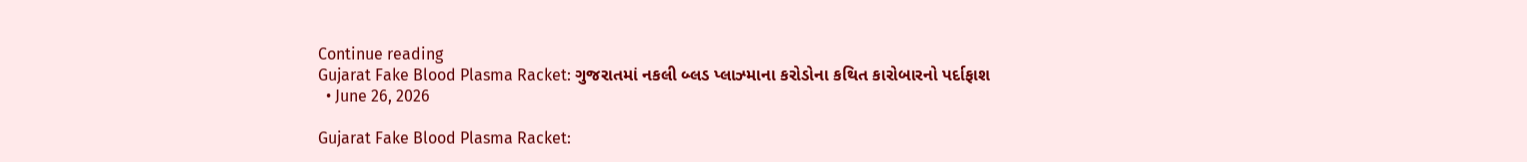Continue reading
Gujarat Fake Blood Plasma Racket: ગુજરાતમાં નકલી બ્લડ પ્લાઝ્માના કરોડોના કથિત કારોબારનો પર્દાફાશ
  • June 26, 2026

Gujarat Fake Blood Plasma Racket: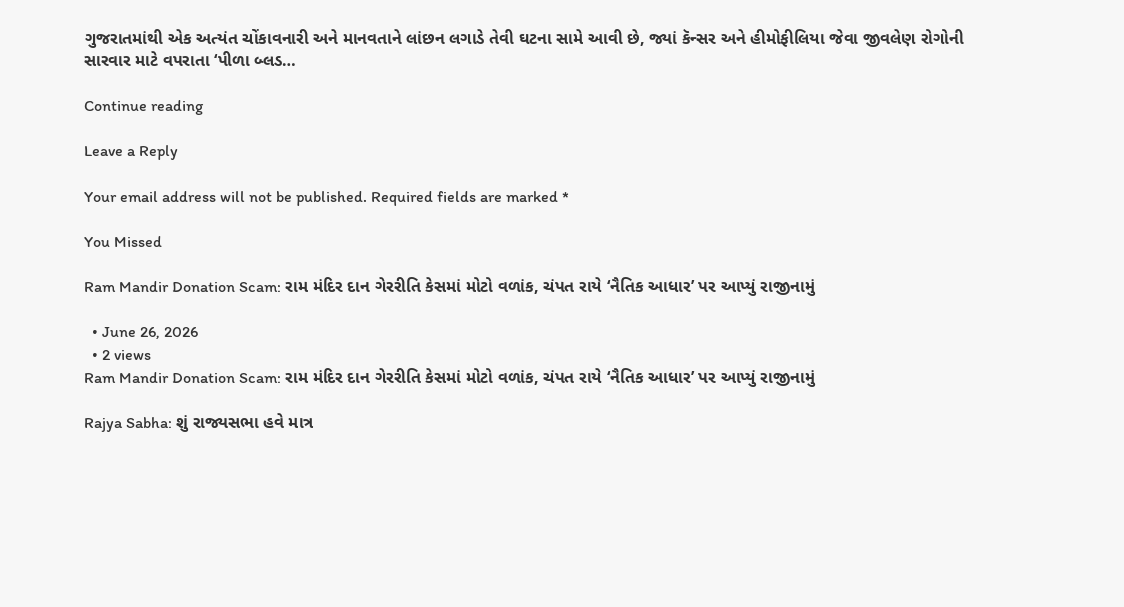ગુજરાતમાંથી એક અત્યંત ચોંકાવનારી અને માનવતાને લાંછન લગાડે તેવી ઘટના સામે આવી છે, જ્યાં કૅન્સર અને હીમોફીલિયા જેવા જીવલેણ રોગોની સારવાર માટે વપરાતા ‘પીળા બ્લડ…

Continue reading

Leave a Reply

Your email address will not be published. Required fields are marked *

You Missed

Ram Mandir Donation Scam: રામ મંદિર દાન ગેરરીતિ કેસમાં મોટો વળાંક, ચંપત રાયે ‘નૈતિક આધાર’ પર આપ્યું રાજીનામું

  • June 26, 2026
  • 2 views
Ram Mandir Donation Scam: રામ મંદિર દાન ગેરરીતિ કેસમાં મોટો વળાંક, ચંપત રાયે ‘નૈતિક આધાર’ પર આપ્યું રાજીનામું

Rajya Sabha: શું રાજ્યસભા હવે માત્ર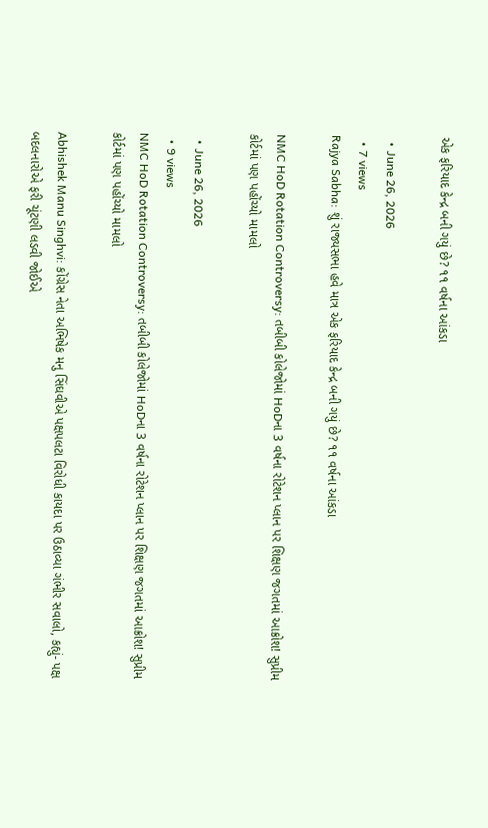એક ફરિયાદ કેન્દ્ર બની ગયું છે? ૧૧ વર્ષના આંકડા

  • June 26, 2026
  • 7 views
Rajya Sabha: શું રાજ્યસભા હવે માત્ર એક ફરિયાદ કેન્દ્ર બની ગયું છે? ૧૧ વર્ષના આંકડા

NMC HoD Rotation Controversy: તબીબી કોલેજોમાં HoDના 3 વર્ષના રોટેશન પ્લાન પર શિક્ષણ જગતમાં આક્રોશ! સુપ્રીમ કોર્ટમાં પણ પહોંચ્યો મામલો

  • June 26, 2026
  • 9 views
NMC HoD Rotation Controversy: તબીબી કોલેજોમાં HoDના 3 વર્ષના રોટેશન પ્લાન પર શિક્ષણ જગતમાં આક્રોશ! સુપ્રીમ કોર્ટમાં પણ પહોંચ્યો મામલો

Abhishek Manu Singhvi: કોંગ્રેસ નેતા અભિષેક મનુ સિંઘવીએ પક્ષપલટા વિરોધી કાયદા પર ઉઠાવ્યા ગંભીર સવાલો, કહ્યું- પક્ષ બદલનારોએ ફરી ચૂંટણી લડવી જોઈએ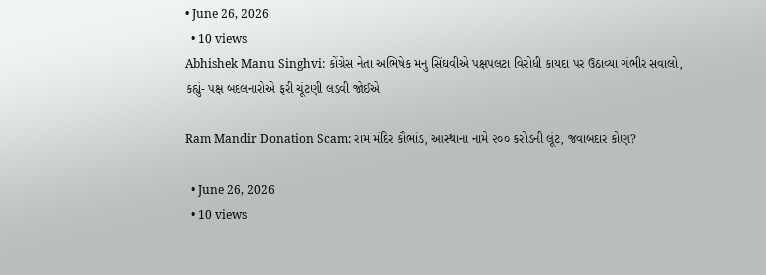• June 26, 2026
  • 10 views
Abhishek Manu Singhvi: કોંગ્રેસ નેતા અભિષેક મનુ સિંઘવીએ પક્ષપલટા વિરોધી કાયદા પર ઉઠાવ્યા ગંભીર સવાલો, કહ્યું- પક્ષ બદલનારોએ ફરી ચૂંટણી લડવી જોઈએ

Ram Mandir Donation Scam: રામ મંદિર કૌભાંડ, આસ્થાના નામે ૨૦૦ કરોડની લૂંટ, જવાબદાર કોણ?

  • June 26, 2026
  • 10 views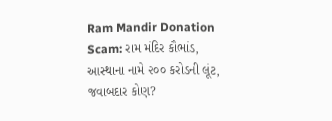Ram Mandir Donation Scam: રામ મંદિર કૌભાંડ, આસ્થાના નામે ૨૦૦ કરોડની લૂંટ, જવાબદાર કોણ?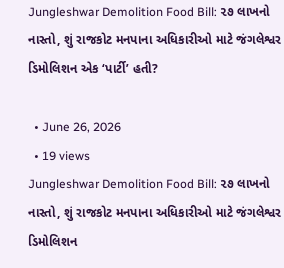Jungleshwar Demolition Food Bill: ૨૭ લાખનો નાસ્તો, શું રાજકોટ મનપાના અધિકારીઓ માટે જંગલેશ્વર ડિમોલિશન એક ‘પાર્ટી’ હતી?

  • June 26, 2026
  • 19 views
Jungleshwar Demolition Food Bill: ૨૭ લાખનો નાસ્તો, શું રાજકોટ મનપાના અધિકારીઓ માટે જંગલેશ્વર ડિમોલિશન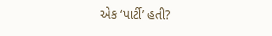એક ‘પાર્ટી’ હતી?